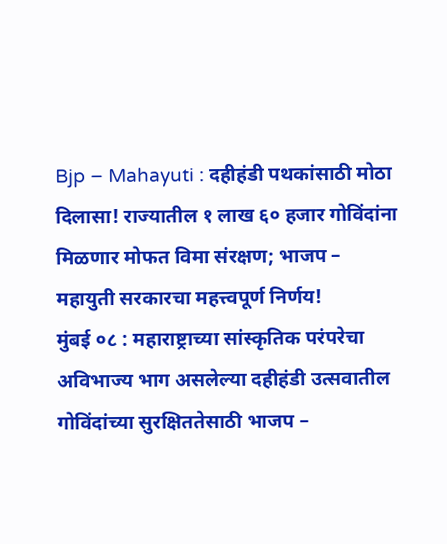Bjp – Mahayuti : दहीहंडी पथकांसाठी मोठा दिलासा! राज्यातील १ लाख ६० हजार गोविंदांना मिळणार मोफत विमा संरक्षण; भाजप – महायुती सरकारचा महत्त्वपूर्ण निर्णय!
मुंबई ०८ : महाराष्ट्राच्या सांस्कृतिक परंपरेचा अविभाज्य भाग असलेल्या दहीहंडी उत्सवातील गोविंदांच्या सुरक्षिततेसाठी भाजप –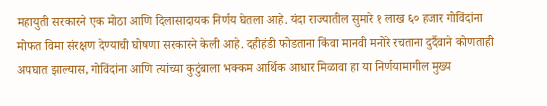महायुती सरकारने एक मोठा आणि दिलासादायक निर्णय घेतला आहे. यंदा राज्यातील सुमारे १ लाख ६० हजार गोविंदांना मोफत विमा संरक्षण देण्याची घोषणा सरकारने केली आहे. दहीहंडी फोडताना किंवा मानवी मनोरे रचताना दुर्दैवाने कोणताही अपघात झाल्यास, गोविंदांना आणि त्यांच्या कुटुंबाला भक्कम आर्थिक आधार मिळावा हा या निर्णयामागील मुख्य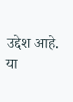उद्देश आहे.
या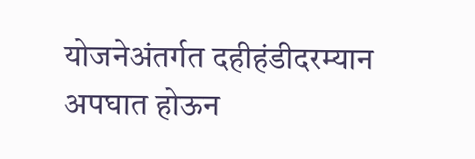योजनेअंतर्गत दहीहंडीदरम्यान अपघात होऊन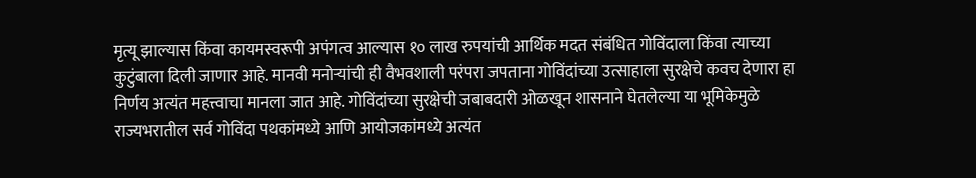मृत्यू झाल्यास किंवा कायमस्वरूपी अपंगत्व आल्यास १० लाख रुपयांची आर्थिक मदत संबंधित गोविंदाला किंवा त्याच्या कुटुंबाला दिली जाणार आहे. मानवी मनोऱ्यांची ही वैभवशाली परंपरा जपताना गोविंदांच्या उत्साहाला सुरक्षेचे कवच देणारा हा निर्णय अत्यंत महत्त्वाचा मानला जात आहे. गोविंदांच्या सुरक्षेची जबाबदारी ओळखून शासनाने घेतलेल्या या भूमिकेमुळे राज्यभरातील सर्व गोविंदा पथकांमध्ये आणि आयोजकांमध्ये अत्यंत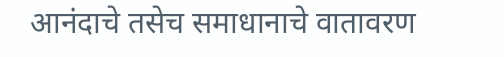आनंदाचे तसेच समाधानाचे वातावरण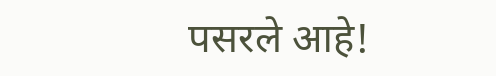पसरले आहे!